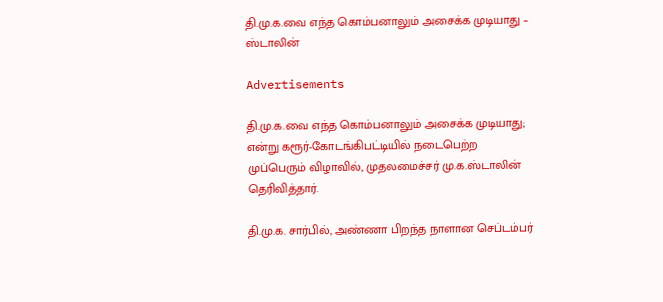தி.மு.க.வை எந்த கொம்பனாலும் அசைக்க முடியாது – ஸ்டாலின்

Advertisements

தி.மு.க.வை எந்த கொம்பனாலும் அசைக்க முடியாது; என்று கரூர்-கோடங்கிபட்டியில் நடைபெற்ற முப்பெரும் விழாவில், முதலமைச்சர் மு.க.ஸ்டாலின் தெரிவித்தார்.

தி.மு.க. சார்பில், அண்ணா பிறந்த நாளான செப்டம்பர்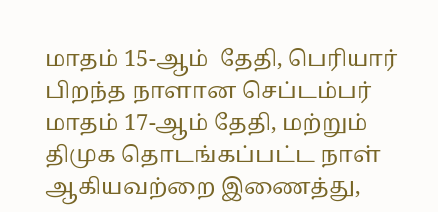மாதம் 15-ஆம்  தேதி, பெரியார் பிறந்த நாளான செப்டம்பர் மாதம் 17-ஆம் தேதி, மற்றும் திமுக தொடங்கப்பட்ட நாள் ஆகியவற்றை இணைத்து,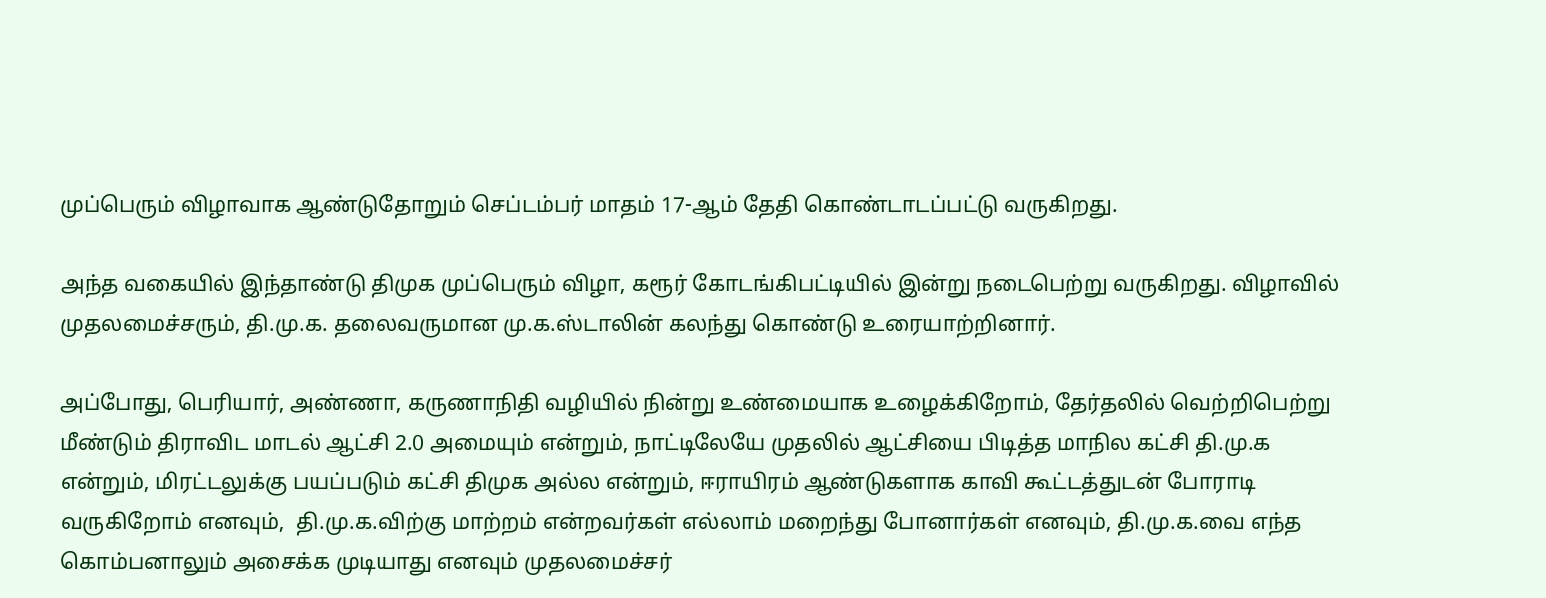முப்பெரும் விழாவாக ஆண்டுதோறும் செப்டம்பர் மாதம் 17-ஆம் தேதி கொண்டாடப்பட்டு வருகிறது.

அந்த வகையில் இந்தாண்டு திமுக முப்பெரும் விழா, கரூர் கோடங்கிபட்டியில் இன்று நடைபெற்று வருகிறது. விழாவில் முதலமைச்சரும், தி.மு.க. தலைவருமான மு.க.ஸ்டாலின் கலந்து கொண்டு உரையாற்றினார்.

அப்போது, பெரியார், அண்ணா, கருணாநிதி வழியில் நின்று உண்மையாக உழைக்கிறோம், தேர்தலில் வெற்றிபெற்று மீண்டும் திராவிட மாடல் ஆட்சி 2.0 அமையும் என்றும், நாட்டிலேயே முதலில் ஆட்சியை பிடித்த மாநில கட்சி தி.மு.க என்றும், மிரட்டலுக்கு பயப்படும் கட்சி திமுக அல்ல என்றும், ஈராயிரம் ஆண்டுகளாக காவி கூட்டத்துடன் போராடி வருகிறோம் எனவும்,  தி.மு.க.விற்கு மாற்றம் என்றவர்கள் எல்லாம் மறைந்து போனார்கள் எனவும், தி.மு.க.வை எந்த கொம்பனாலும் அசைக்க முடியாது எனவும் முதலமைச்சர்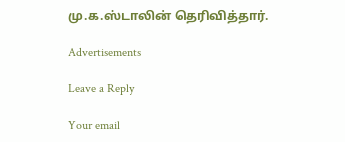மு.க.ஸ்டாலின் தெரிவித்தார்.

Advertisements

Leave a Reply

Your email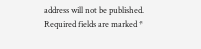address will not be published. Required fields are marked *